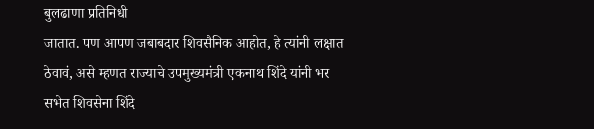बुलढाणा प्रतिनिधी
जातात. पण आपण जबाबदार शिवसैनिक आहोत, हे त्यांनी लक्षात ठेवावं, असे म्हणत राज्याचे उपमुख्यमंत्री एकनाथ शिंदे यांनी भर सभेत शिवसेना शिंदे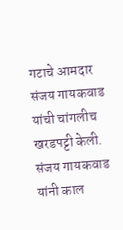गटाचे आमदार संजय गायकवाड यांची चांगलीच खरडपट्टी केली.
संजय गायकवाड यांनी काल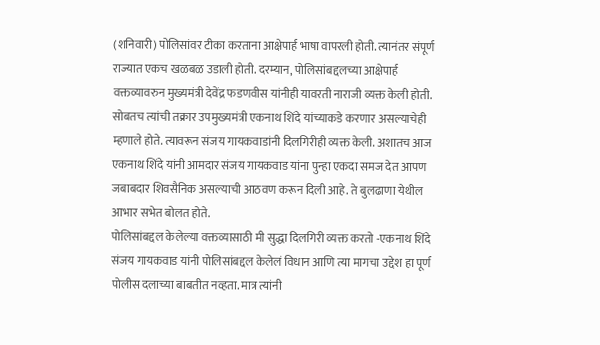(शनिवारी) पोलिसांवर टीका करताना आक्षेपार्ह भाषा वापरली होती. त्यानंतर संपूर्ण राज्यात एकच खळबळ उडाली होती. दरम्यान, पोलिसांबद्दलच्या आक्षेपार्ह वक्तव्यावरुन मुख्यमंत्री देवेंद्र फडणवीस यांनीही यावरती नाराजी व्यक्त केली होती. सोबतच त्यांची तक्रार उपमुख्यमंत्री एकनाथ शिंदे यांच्याकडे करणार असल्याचेही म्हणाले होते. त्यावरून संजय गायकवाडांनी दिलगिरीही व्यक्त केली. अशातच आज एकनाथ शिंदे यांनी आमदार संजय गायकवाड यांना पुन्हा एकदा समज देत आपण जबाबदार शिवसैनिक असल्याची आठवण करून दिली आहे. ते बुलढाणा येथील आभार सभेत बोलत होते.
पोलिसांबद्दल केलेल्या वक्तव्यासाठी मी सुद्धा दिलगिरी व्यक्त करतो -एकनाथ शिंदे
संजय गायकवाड यांनी पोलिसांबद्दल केलेलं विधान आणि त्या मागचा उद्देश हा पूर्ण पोलीस दलाच्या बाबतीत नव्हता. मात्र त्यांनी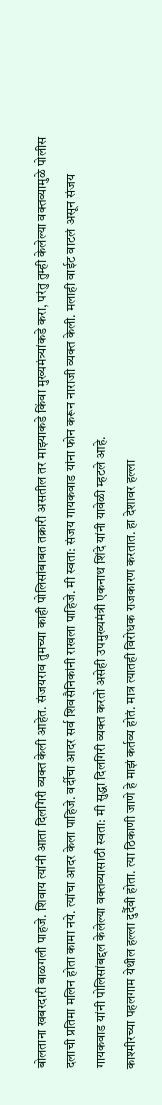बोलताना खबरदारी बाळगली पाहजे. शिवाय त्यांनी आता दिलगिरी व्यक्त केली आहेत. संजयराव तुमच्या काही पोलिसांबाबत तक्रारी असतील तर माझ्याकडे किंवा मुख्यमंत्र्यांकडे करा, परंतु तुम्ही केलेल्या वक्तव्यामुळे पोलीस दलाची प्रतिमा मलिन होता कामा नये. त्यांचा आदर केला पाहिजे. वर्दीचा आदर सर्व शिवसैनिकांनी राखला पाहिजे. मी स्वता: संजय गायकवाड यांना फोन करून नाराजी व्यक्त केली. मलाही वाईट वाटलं असून संजय गायकवाड यांनी पोलिसांबद्दल केलेल्या वक्तव्यासाठी स्वता: मी सुद्धा दिलगिरी व्यक्त करतो असेही उपमुख्यमंत्री एकनाथ शिंदे यांनी यावेळी म्हटले आहे.
काश्मीरच्या पहलगाम येथील हल्ला दुर्दैवी होता. त्या ठिकाणी जाणे हे माझं कर्तव्य होतं. मात्र त्यातही विरोधक राजकारण करतात. हा देशावर हल्ला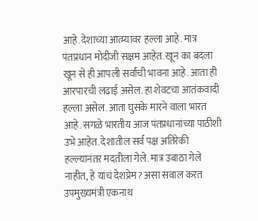आहे.देशाच्या आत्म्यावर हल्ला आहे. मात्र पंतप्रधान मोदीजी सक्षम आहेत. खून का बदला खून से ही आपली सर्वांची भावना आहे. आता ही आरपारची लढाई असेल. हा शेवटचा आतंकवादी हल्ला असेल. आता घुसके मारने वाला भारत आहे. सगळे भारतीय आज पंतप्रधानांच्या पाठीशी उभे आहेत. देशातील सर्व पक्ष अतिरेकी हल्ल्यानंतर मदतीला गेले. मात्र उबाठा गेले नाहीत, हे यांचं देशप्रेम? असा सवाल करत उपमुख्यमंत्री एकनाथ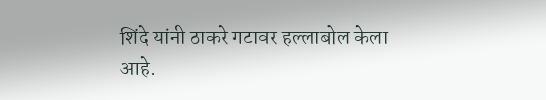शिंदे यांनी ठाकरे गटावर हल्लाबोल केला आहे.